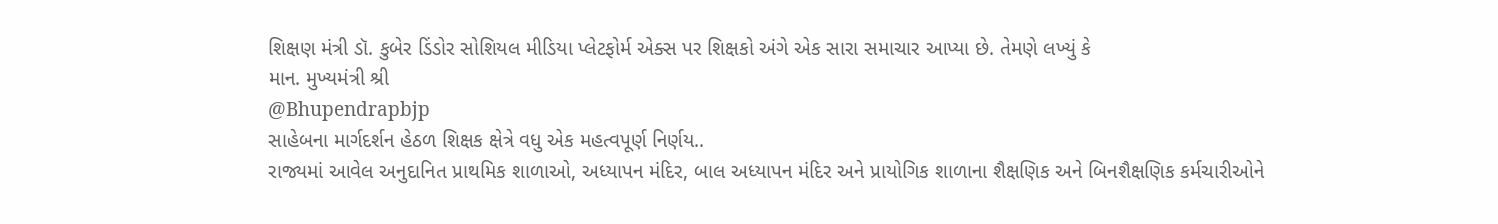શિક્ષણ મંત્રી ડૉ. કુબેર ડિંડોર સોશિયલ મીડિયા પ્લેટફોર્મ એક્સ પર શિક્ષકો અંગે એક સારા સમાચાર આપ્યા છે. તેમણે લખ્યું કે
માન. મુખ્યમંત્રી શ્રી
@Bhupendrapbjp
સાહેબના માર્ગદર્શન હેઠળ શિક્ષક ક્ષેત્રે વધુ એક મહત્વપૂર્ણ નિર્ણય..
રાજ્યમાં આવેલ અનુદાનિત પ્રાથમિક શાળાઓ, અધ્યાપન મંદિર, બાલ અધ્યાપન મંદિર અને પ્રાયોગિક શાળાના શૈક્ષણિક અને બિનશૈક્ષણિક કર્મચારીઓને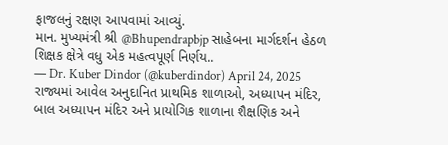ફાજલનું રક્ષણ આપવામાં આવ્યું.
માન. મુખ્યમંત્રી શ્રી @Bhupendrapbjp સાહેબના માર્ગદર્શન હેઠળ શિક્ષક ક્ષેત્રે વધુ એક મહત્વપૂર્ણ નિર્ણય..
— Dr. Kuber Dindor (@kuberdindor) April 24, 2025
રાજ્યમાં આવેલ અનુદાનિત પ્રાથમિક શાળાઓ, અધ્યાપન મંદિર, બાલ અધ્યાપન મંદિર અને પ્રાયોગિક શાળાના શૈક્ષણિક અને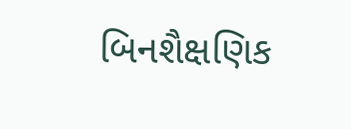બિનશૈક્ષણિક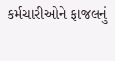કર્મચારીઓને ફાજલનું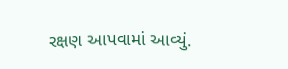રક્ષણ આપવામાં આવ્યું.